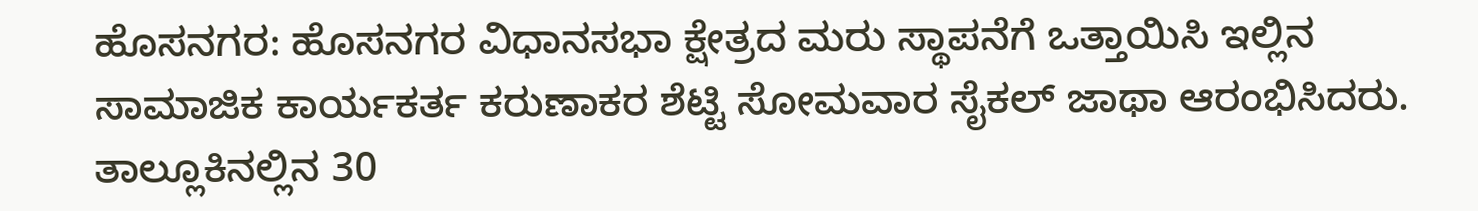ಹೊಸನಗರ: ಹೊಸನಗರ ವಿಧಾನಸಭಾ ಕ್ಷೇತ್ರದ ಮರು ಸ್ಥಾಪನೆಗೆ ಒತ್ತಾಯಿಸಿ ಇಲ್ಲಿನ ಸಾಮಾಜಿಕ ಕಾರ್ಯಕರ್ತ ಕರುಣಾಕರ ಶೆಟ್ಟಿ ಸೋಮವಾರ ಸೈಕಲ್ ಜಾಥಾ ಆರಂಭಿಸಿದರು.
ತಾಲ್ಲೂಕಿನಲ್ಲಿನ 30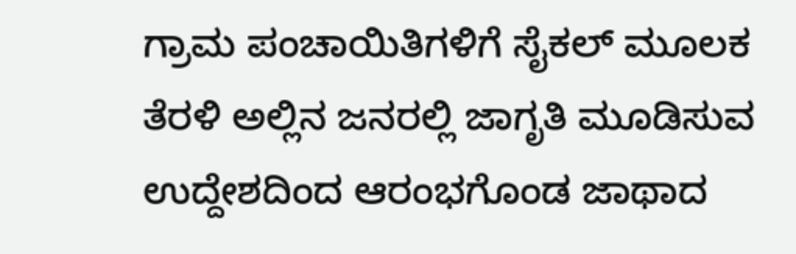ಗ್ರಾಮ ಪಂಚಾಯಿತಿಗಳಿಗೆ ಸೈಕಲ್ ಮೂಲಕ ತೆರಳಿ ಅಲ್ಲಿನ ಜನರಲ್ಲಿ ಜಾಗೃತಿ ಮೂಡಿಸುವ ಉದ್ದೇಶದಿಂದ ಆರಂಭಗೊಂಡ ಜಾಥಾದ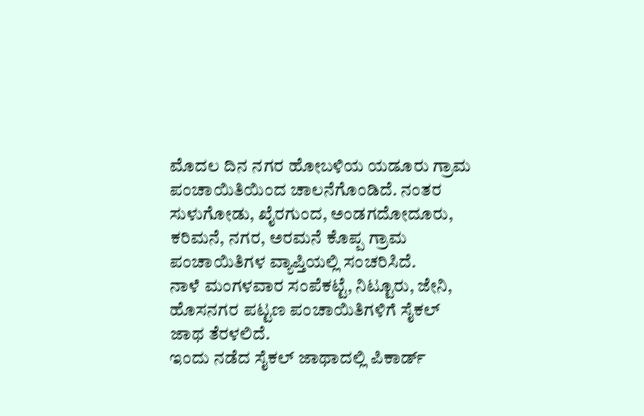ಮೊದಲ ದಿನ ನಗರ ಹೋಬಳಿಯ ಯಡೂರು ಗ್ರಾಮ ಪಂಚಾಯಿತಿಯಿಂದ ಚಾಲನೆಗೊಂಡಿದೆ. ನಂತರ ಸುಳುಗೋಡು, ಖೈರಗುಂದ, ಅಂಡಗದೋದೂರು, ಕರಿಮನೆ, ನಗರ, ಅರಮನೆ ಕೊಪ್ಪ ಗ್ರಾಮ ಪಂಚಾಯಿತಿಗಳ ವ್ಯಾಪ್ತಿಯಲ್ಲಿ ಸಂಚರಿಸಿದೆ.
ನಾಳೆ ಮಂಗಳವಾರ ಸಂಪೆಕಟ್ಟೆ, ನಿಟ್ಟೂರು, ಜೇನಿ, ಹೊಸನಗರ ಪಟ್ಟಣ ಪಂಚಾಯಿತಿಗಳಿಗೆ ಸೈಕಲ್ ಜಾಥ ತೆರಳಲಿದೆ.
ಇಂದು ನಡೆದ ಸೈಕಲ್ ಜಾಥಾದಲ್ಲಿ ಪಿಕಾರ್ಡ್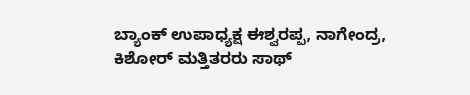ಬ್ಯಾಂಕ್ ಉಪಾಧ್ಯಕ್ಷ ಈಶ್ವರಪ್ಪ, ನಾಗೇಂದ್ರ, ಕಿಶೋರ್ ಮತ್ತಿತರರು ಸಾಥ್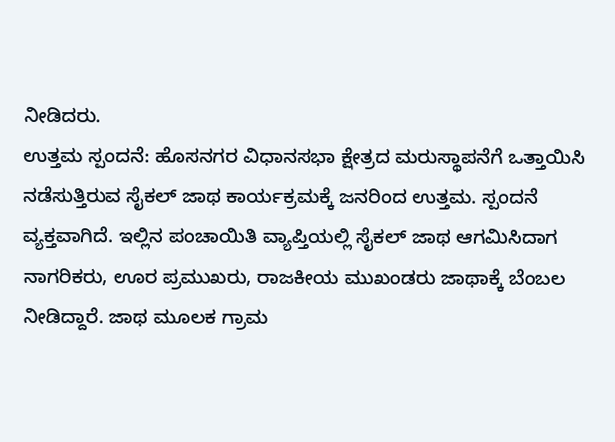ನೀಡಿದರು.
ಉತ್ತಮ ಸ್ಪಂದನೆ: ಹೊಸನಗರ ವಿಧಾನಸಭಾ ಕ್ಷೇತ್ರದ ಮರುಸ್ಥಾಪನೆಗೆ ಒತ್ತಾಯಿಸಿ ನಡೆಸುತ್ತಿರುವ ಸೈಕಲ್ ಜಾಥ ಕಾರ್ಯಕ್ರಮಕ್ಕೆ ಜನರಿಂದ ಉತ್ತಮ. ಸ್ಪಂದನೆ ವ್ಯಕ್ತವಾಗಿದೆ. ಇಲ್ಲಿನ ಪಂಚಾಯಿತಿ ವ್ಯಾಪ್ತಿಯಲ್ಲಿ ಸೈಕಲ್ ಜಾಥ ಆಗಮಿಸಿದಾಗ ನಾಗರಿಕರು, ಊರ ಪ್ರಮುಖರು, ರಾಜಕೀಯ ಮುಖಂಡರು ಜಾಥಾಕ್ಕೆ ಬೆಂಬಲ ನೀಡಿದ್ದಾರೆ. ಜಾಥ ಮೂಲಕ ಗ್ರಾಮ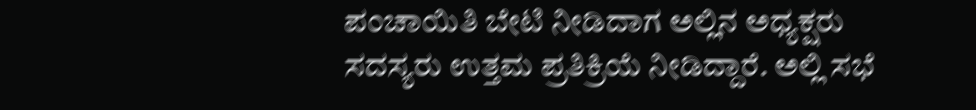ಪಂಚಾಯಿತಿ ಬೇಟಿ ನೀಡಿದಾಗ ಅಲ್ಲಿನ ಅಧ್ಯಕ್ಷರು ಸದಸ್ಯರು ಉತ್ತಮ ಪ್ರತಿಕ್ರಿಯೆ ನೀಡಿದ್ದಾರೆ. ಅಲ್ಲಿ ಸಭೆ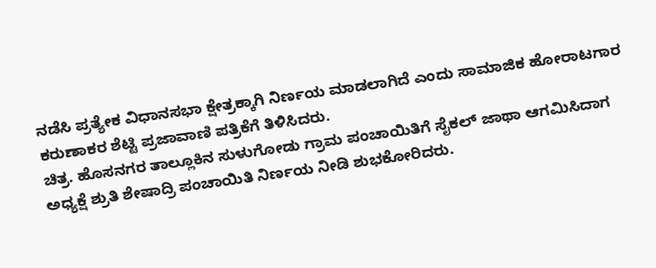ನಡೆಸಿ ಪ್ರತ್ಯೇಕ ವಿಧಾನಸಭಾ ಕ್ಷೇತ್ರಕ್ಕಾಗಿ ನಿರ್ಣಯ ಮಾಡಲಾಗಿದೆ ಎಂದು ಸಾಮಾಜಿಕ ಹೋರಾಟಗಾರ ಕರುಣಾಕರ ಶೆಟ್ಟಿ ಪ್ರಜಾವಾಣಿ ಪತ್ರಿಕೆಗೆ ತಿಳಿಸಿದರು.
ಚಿತ್ರ. ಹೊಸನಗರ ತಾಲ್ಲೂಕಿನ ಸುಳುಗೋಡು ಗ್ರಾಮ ಪಂಚಾಯಿತಿಗೆ ಸೈಕಲ್ ಜಾಥಾ ಆಗಮಿಸಿದಾಗ ಅಧ್ಯಕ್ಷೆ ಶ್ರುತಿ ಶೇಷಾದ್ರಿ ಪಂಚಾಯಿತಿ ನಿರ್ಣಯ ನೀಡಿ ಶುಭಕೋರಿದರು.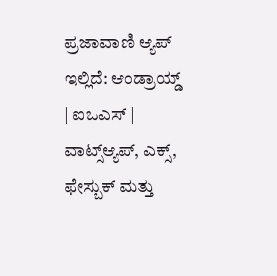ಪ್ರಜಾವಾಣಿ ಆ್ಯಪ್ ಇಲ್ಲಿದೆ: ಆಂಡ್ರಾಯ್ಡ್ | ಐಒಎಸ್ | ವಾಟ್ಸ್ಆ್ಯಪ್, ಎಕ್ಸ್, ಫೇಸ್ಬುಕ್ ಮತ್ತು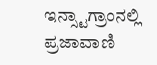ಇನ್ಸ್ಟಾಗ್ರಾಂನಲ್ಲಿ ಪ್ರಜಾವಾಣಿ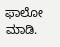ಫಾಲೋ ಮಾಡಿ.